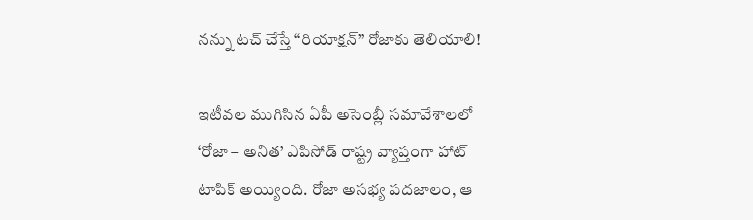నన్ను టచ్‌ చేస్తే “రియాక్షన్” రోజాకు తెలియాలి!

ఇటీవల ముగిసిన ఏపీ అసెంబ్లీ సమావేశాలలో ‘రోజా – అనిత’ ఎపిసోడ్ రాష్ట్ర వ్యాప్తంగా హాట్ టాపిక్ అయ్యింది. రోజా అసభ్య పదజాలం, ఆ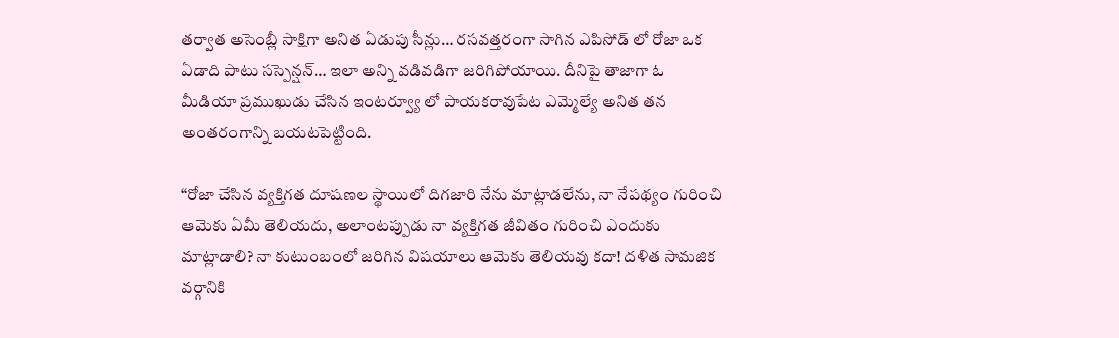తర్వాత అసెంబ్లీ సాక్షిగా అనిత ఏడుపు సీన్లు… రసవత్తరంగా సాగిన ఎపిసోడ్ లో రోజా ఒక ఏడాది పాటు సస్పెన్షన్… ఇలా అన్ని వడివడిగా జరిగిపోయాయి. దీనిపై తాజాగా ఓ మీడియా ప్రముఖుడు చేసిన ఇంటర్వ్యూ లో పాయకరావుపేట ఎమ్మెల్యే అనిత తన అంతరంగాన్ని బయటపెట్టింది.

“రోజా చేసిన వ్యక్తిగత దూషణల స్థాయిలో దిగజారి నేను మాట్లాడలేను, నా నేపథ్యం గురించి ఆమెకు ఏమీ తెలియదు, అలాంటప్పుడు నా వ్యక్తిగత జీవితం గురించి ఎందుకు మాట్లాడాలి? నా కుటుంబంలో జరిగిన విషయాలు ఆమెకు తెలియవు కదా! దళిత సామజిక వర్గానికి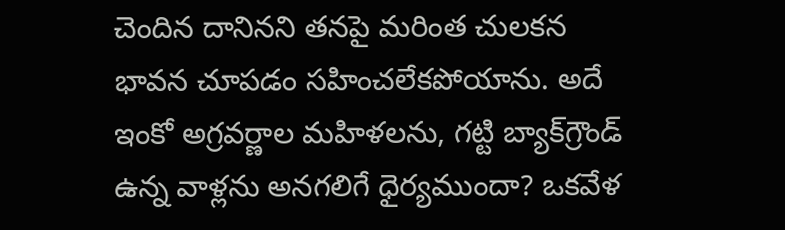చెందిన దానినని తనపై మరింత చులకన భావన చూపడం సహించలేకపోయాను. అదే ఇంకో అగ్రవర్ణాల మహిళలను, గట్టి బ్యాక్‌గ్రౌండ్‌ ఉన్న వాళ్లను అనగలిగే ధైర్యముందా? ఒకవేళ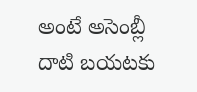అంటే అసెంబ్లీ దాటి బయటకు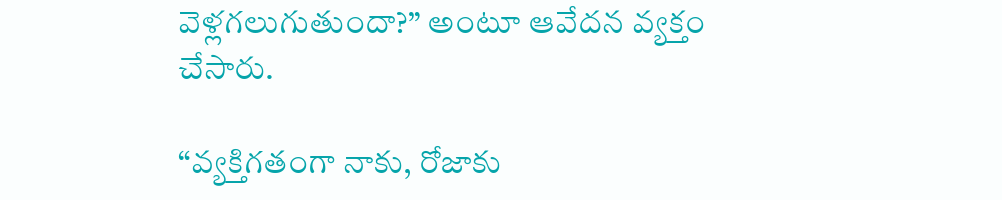వెళ్లగలుగుతుందా?” అంటూ ఆవేదన వ్యక్తం చేసారు.

“వ్యక్తిగతంగా నాకు, రోజాకు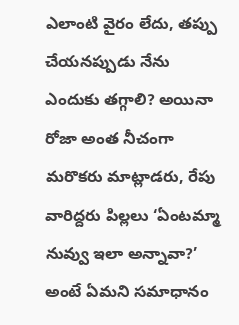ఎలాంటి వైరం లేదు, తప్పు చేయనప్పుడు నేను ఎందుకు తగ్గాలి? అయినా రోజా అంత నీచంగా మరొకరు మాట్లాడరు, రేపు వారిద్దరు పిల్లలు ‘ఏంటమ్మా నువ్వు ఇలా అన్నావా?’ అంటే ఏమని సమాధానం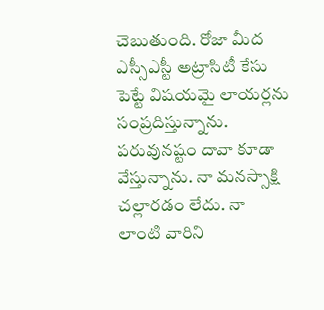చెబుతుంది. రోజా మీద ఎస్సీఎస్టీ అట్రాసిటీ కేసు పెట్టే విషయమై లాయర్లను సంప్రదిస్తున్నాను. పరువునష్టం దావా కూడా వేస్తున్నాను. నా మనస్సాక్షి చల్లారడం లేదు. నా లాంటి వారిని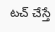టచ్‌ చేస్తే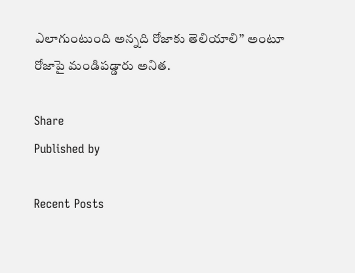ఎలాగుంటుంది అన్నది రోజాకు తెలియాలి” అంటూ రోజాపై మండిపడ్డారు అనిత.

Share
Published by

Recent Posts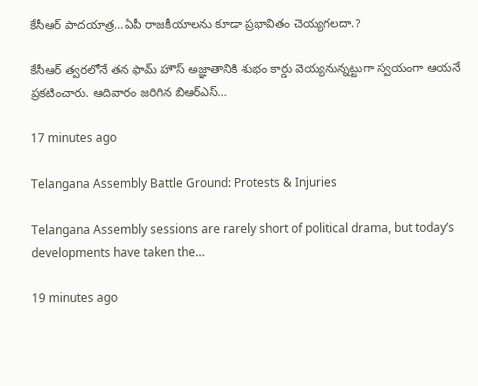కేసీఆర్ పాదయాత్ర…ఏపీ రాజకీయాలను కూడా ప్రభావితం చెయ్యగలదా.?

కేసీఆర్ త్వరలోనే తన ఫామ్ హౌస్ అజ్ఞాతానికి శుభం కార్డు వెయ్యనున్నట్టుగా స్వయంగా ఆయనే ప్రకటించారు. ఆదివారం జరిగిన బిఆర్ఎస్…

17 minutes ago

Telangana Assembly Battle Ground: Protests & Injuries

Telangana Assembly sessions are rarely short of political drama, but today’s developments have taken the…

19 minutes ago